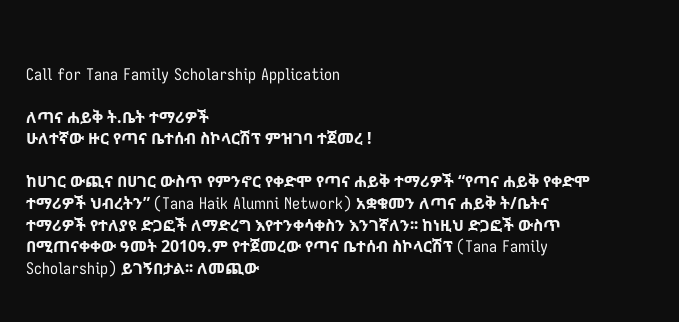Call for Tana Family Scholarship Application

ለጣና ሐይቅ ት.ቤት ተማሪዎች
ሁለተኛው ዙር የጣና ቤተሰብ ስኮላርሽፕ ምዝገባ ተጀመረ !

ከሀገር ውጪና በሀገር ውስጥ የምንኖር የቀድሞ የጣና ሐይቅ ተማሪዎች “የጣና ሐይቅ የቀድሞ ተማሪዎች ህብረትን” (Tana Haik Alumni Network) አቋቁመን ለጣና ሐይቅ ት/ቤትና ተማሪዎች የተለያዩ ድጋፎች ለማድረግ እየተንቀሳቀስን እንገኛለን፡፡ ከነዚህ ድጋፎች ውስጥ በሚጠናቀቀው ዓመት 2010ዓ.ም የተጀመረው የጣና ቤተሰብ ስኮላርሽፕ (Tana Family Scholarship) ይገኝበታል፡፡ ለመጪው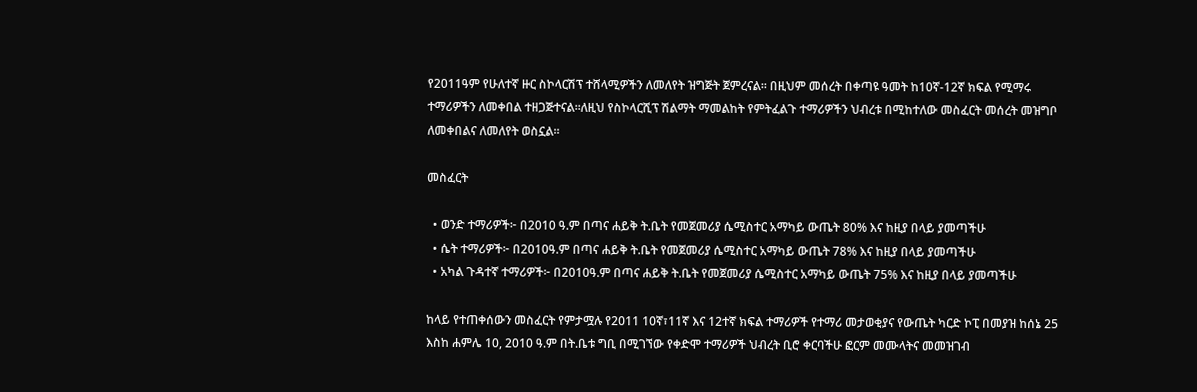የ2011ዓም የሁለተኛ ዙር ስኮላርሽፕ ተሸላሚዎችን ለመለየት ዝግጅት ጀምረናል፡፡ በዚህም መሰረት በቀጣዩ ዓመት ከ10ኛ-12ኛ ክፍል የሚማሩ ተማሪዎችን ለመቀበል ተዘጋጅተናል፡፡ለዚህ የስኮላርሺፕ ሽልማት ማመልከት የምትፈልጉ ተማሪዎችን ህብረቱ በሚከተለው መስፈርት መሰረት መዝግቦ ለመቀበልና ለመለየት ወስኗል፡፡

መስፈርት

  • ወንድ ተማሪዎች፦ በ2010 ዓ.ም በጣና ሐይቅ ት.ቤት የመጀመሪያ ሴሚስተር አማካይ ውጤት 80% እና ከዚያ በላይ ያመጣችሁ
  • ሴት ተማሪዎች፦ በ2010ዓ.ም በጣና ሐይቅ ት.ቤት የመጀመሪያ ሴሚስተር አማካይ ውጤት 78% እና ከዚያ በላይ ያመጣችሁ
  • አካል ጉዳተኛ ተማሪዎች፦ በ2010ዓ.ም በጣና ሐይቅ ት.ቤት የመጀመሪያ ሴሚስተር አማካይ ውጤት 75% እና ከዚያ በላይ ያመጣችሁ

ከላይ የተጠቀሰውን መስፈርት የምታሟሉ የ2011 10ኛ፣11ኛ እና 12ተኛ ክፍል ተማሪዎች የተማሪ መታወቂያና የውጤት ካርድ ኮፒ በመያዝ ከሰኔ 25 እስከ ሐምሌ 10, 2010 ዓ.ም በት.ቤቱ ግቢ በሚገኘው የቀድሞ ተማሪዎች ህብረት ቢሮ ቀርባችሁ ፎርም መሙላትና መመዝገብ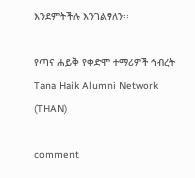እንደምትችሉ እንገልፃለን፡፡

የጣና ሐይቅ የቀድሞ ተማሪዎች ኅብረት
Tana Haik Alumni Network (THAN)

comment